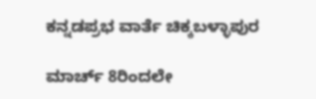ಕನ್ನಡಪ್ರಭ ವಾರ್ತೆ ಚಿಕ್ಕಬಳ್ಳಾಪುರ

ಮಾರ್ಚ್ 8ರಿಂದಲೇ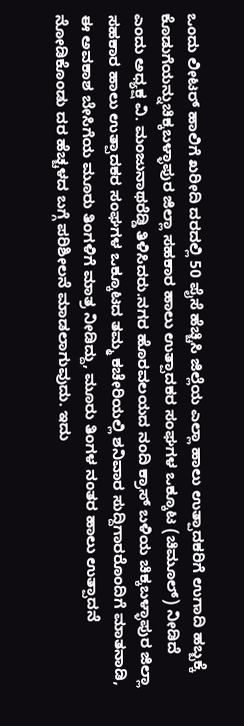ಒಂದು ಲೀಟರ್ ಹಾಲಿಗೆ ಖರೀದಿ ದರದಲ್ಲಿ 50 ಪೈಸೆ ಹೆಚ್ಚಿಸಿ ಜಿಲ್ಲೆಯ ಎಲ್ಲಾ ಹಾಲು ಉತ್ಪಾದಕರಿಗೆ ಉಗಾದಿ ಹಬ್ಬಕ್ಕೆ ಕೊಡುಗೆಯನ್ನುಚಿಕ್ಕಬಳ್ಳಾಪುರ ಜಿಲ್ಲಾ ಸಹಕಾರ ಹಾಲು ಉತ್ಪಾದಕರ ಸಂಘಗಳ ಒಕ್ಕೂಟ (ಚಿಮೂಲ್) ನೀಡಿದೆ ಎಂದು ಅಧ್ಯಕ್ಷ ವಿ. ಮಂಜುನಾಥರೆಡ್ಡಿ ತಿಳಿಸಿದರು.ನಗರ ಹೊರವಲಯದ ನಂದಿ ಕ್ರಾಸ್ ಬಳಿಯ ಚಿಕ್ಕಬಳ್ಳಾಪುರ ಜಿಲ್ಲಾ ಸಹಕಾರ ಹಾಲು ಉತ್ಪಾದಕರ ಸಂಘಗಳ ಒಕ್ಕೂಟದ ತಮ್ಮ ಕಚೇರಿಯಲ್ಲಿ ಶನಿವಾರ ಸುದ್ದಿಗಾರರೊಂದಿಗೆ ಮಾತನಾಡಿ, ಈ ಅವಕಾಶ ಬೇಸಿಗೆಯ ಮೂರು ತಿಂಗಳಿಗೆ ಮಾತ್ರ ನೀಡಿದ್ದು, ಮೂರು ತಿಂಗಳ ನಂತರ ಹಾಲು ಉತ್ಪಾದನೆ ನೋಡಿಕೊಂಡು ದರ ಹೆಚ್ಚಳದ ಬಗ್ಗೆ ಪರಿಶೀಲನೆ ಮಾಡಲಾಗುವುದು. ಇದು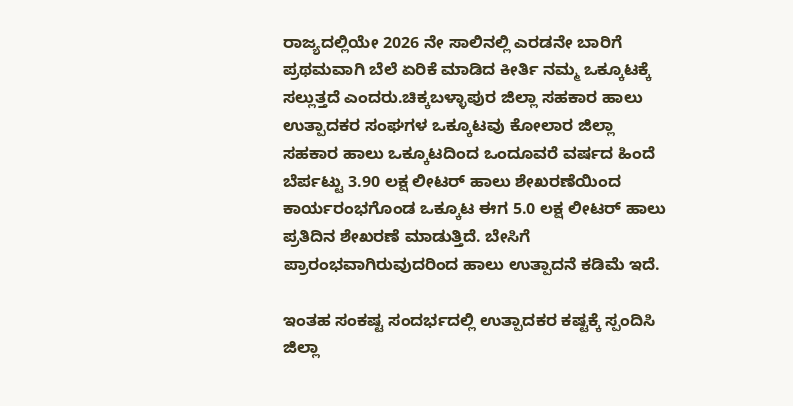ರಾಜ್ಯದಲ್ಲಿಯೇ 2026 ನೇ ಸಾಲಿನಲ್ಲಿ ಎರಡನೇ ಬಾರಿಗೆ ಪ್ರಥಮವಾಗಿ ಬೆಲೆ ಏರಿಕೆ ಮಾಡಿದ ಕೀರ್ತಿ ನಮ್ಮ ಒಕ್ಕೂಟಕ್ಕೆ ಸಲ್ಲುತ್ತದೆ ಎಂದರು.ಚಿಕ್ಕಬಳ್ಳಾಪುರ ಜಿಲ್ಲಾ ಸಹಕಾರ ಹಾಲು ಉತ್ಪಾದಕರ ಸಂಘಗಳ ಒಕ್ಕೂಟವು ಕೋಲಾರ ಜಿಲ್ಲಾ ಸಹಕಾರ ಹಾಲು ಒಕ್ಕೂಟದಿಂದ ಒಂದೂವರೆ ವರ್ಷದ ಹಿಂದೆ ಬೆರ್ಪಟ್ಟು 3.90 ಲಕ್ಷ ಲೀಟರ್ ಹಾಲು ಶೇಖರಣೆಯಿಂದ ಕಾರ್ಯರಂಭಗೊಂಡ ಒಕ್ಕೂಟ ಈಗ 5.0 ಲಕ್ಷ ಲೀಟರ್ ಹಾಲು ಪ್ರತಿದಿನ ಶೇಖರಣೆ ಮಾಡುತ್ತಿದೆ. ಬೇಸಿಗೆ ಪ್ರಾರಂಭವಾಗಿರುವುದರಿಂದ ಹಾಲು ಉತ್ಪಾದನೆ ಕಡಿಮೆ ಇದೆ.

ಇಂತಹ ಸಂಕಷ್ಟ ಸಂದರ್ಭದಲ್ಲಿ ಉತ್ಪಾದಕರ ಕಷ್ಟಕ್ಕೆ ಸ್ಪಂದಿಸಿ ಜಿಲ್ಲಾ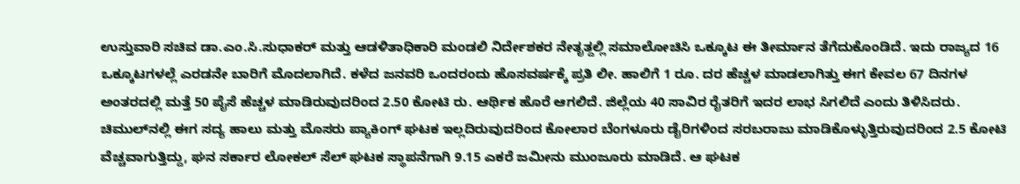ಉಸ್ತುವಾರಿ ಸಚಿವ ಡಾ.ಎಂ.ಸಿ.ಸುಧಾಕರ್ ಮತ್ತು ಆಡಳಿತಾಧಿಕಾರಿ ಮಂಡಲಿ ನಿರ್ದೇಶಕರ ನೇತೃತ್ದಲ್ಲಿ ಸಮಾಲೋಚಿಸಿ ಒಕ್ಕೂಟ ಈ ತೀರ್ಮಾನ ತೆಗೆದುಕೊಂಡಿದೆ. ಇದು ರಾಜ್ಯದ 16 ಒಕ್ಕೂಟಗಳಲ್ಲೆ ಎರಡನೇ ಬಾರಿಗೆ ಮೊದಲಾಗಿದೆ. ಕಳೆದ ಜನವರಿ ಒಂದರಂದು ಹೊಸವರ್ಷಕ್ಕೆ ಪ್ರತಿ ಲೀ. ಹಾಲಿಗೆ 1 ರೂ. ದರ ಹೆಚ್ಚಳ ಮಾಡಲಾಗಿತ್ತು ಈಗ ಕೇವಲ 67 ದಿನಗಳ ಅಂತರದಲ್ಲಿ ಮತ್ತೆ 50 ಪೈಸೆ ಹೆಚ್ಚಳ ಮಾಡಿರುವುದರಿಂದ 2.50 ಕೋಟಿ ರು. ಆರ್ಥಿಕ ಹೊರೆ ಆಗಲಿದೆ. ಜಿಲ್ಲೆಯ 40 ಸಾವಿರ ರೈತರಿಗೆ ಇದರ ಲಾಭ ಸಿಗಲಿದೆ ಎಂದು ತಿಳಿಸಿದರು. ಚಿಮುಲ್‌ನಲ್ಲಿ ಈಗ ಸದ್ಯ ಹಾಲು ಮತ್ತು ಮೊಸರು ಪ್ಯಾಕಿಂಗ್ ಘಟಕ ಇಲ್ಲದಿರುವುದರಿಂದ ಕೋಲಾರ ಬೆಂಗಳೂರು ಡೈರಿಗಳಿಂದ ಸರಬರಾಜು ಮಾಡಿಕೊಳ್ಳುತ್ತಿರುವುದರಿಂದ 2.5 ಕೋಟಿ ವೆಚ್ಚವಾಗುತ್ತಿದ್ದು, ಘನ ಸರ್ಕಾರ ಲೋಕಲ್ ಸೆಲ್ ಘಟಕ ಸ್ಥಾಪನೆಗಾಗಿ 9.15 ಎಕರೆ ಜಮೀನು ಮುಂಜೂರು ಮಾಡಿದೆ. ಆ ಘಟಕ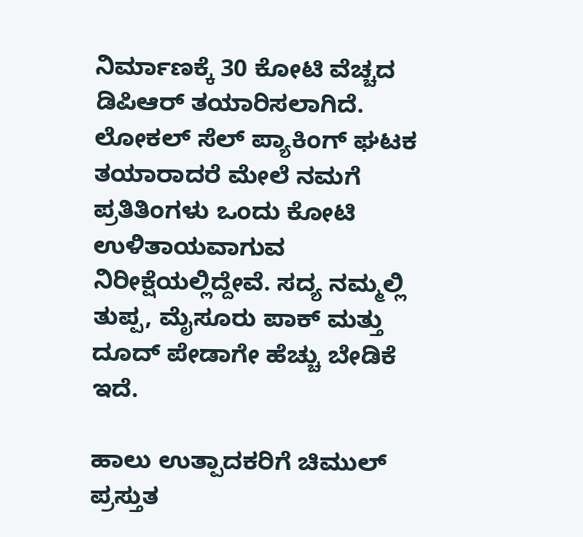ನಿರ್ಮಾಣಕ್ಕೆ 30 ಕೋಟಿ ವೆಚ್ಚದ ಡಿಪಿಆರ್ ತಯಾರಿಸಲಾಗಿದೆ. ಲೋಕಲ್ ಸೆಲ್ ಪ್ಯಾಕಿಂಗ್ ಘಟಕ ತಯಾರಾದರೆ ಮೇಲೆ ನಮಗೆ ಪ್ರತಿತಿಂಗಳು ಒಂದು ಕೋಟಿ ಉಳಿತಾಯವಾಗುವ ನಿರೀಕ್ಷೆಯಲ್ಲಿದ್ದೇವೆ. ಸದ್ಯ ನಮ್ಮಲ್ಲಿ ತುಪ್ಪ, ಮೈಸೂರು ಪಾಕ್ ಮತ್ತು ದೂದ್ ಪೇಡಾಗೇ ಹೆಚ್ಚು ಬೇಡಿಕೆ ಇದೆ.

ಹಾಲು ಉತ್ಪಾದಕರಿಗೆ ಚಿಮುಲ್ ಪ್ರಸ್ತುತ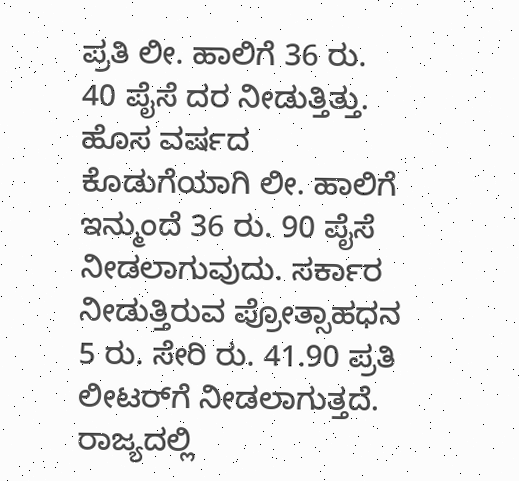ಪ್ರತಿ ಲೀ. ಹಾಲಿಗೆ 36 ರು. 40 ಪೈಸೆ ದರ ನೀಡುತ್ತಿತ್ತು. ಹೊಸ ವರ್ಷದ ಕೊಡುಗೆಯಾಗಿ ಲೀ. ಹಾಲಿಗೆ ಇನ್ಮುಂದೆ 36 ರು. 90 ಪೈಸೆ ನೀಡಲಾಗುವುದು. ಸರ್ಕಾರ ನೀಡುತ್ತಿರುವ ಪ್ರೋತ್ಸಾಹಧನ 5 ರು. ಸೇರಿ ರು. 41.90 ಪ್ರತಿ ಲೀಟರ್‌ಗೆ ನೀಡಲಾಗುತ್ತದೆ. ರಾಜ್ಯದಲ್ಲಿ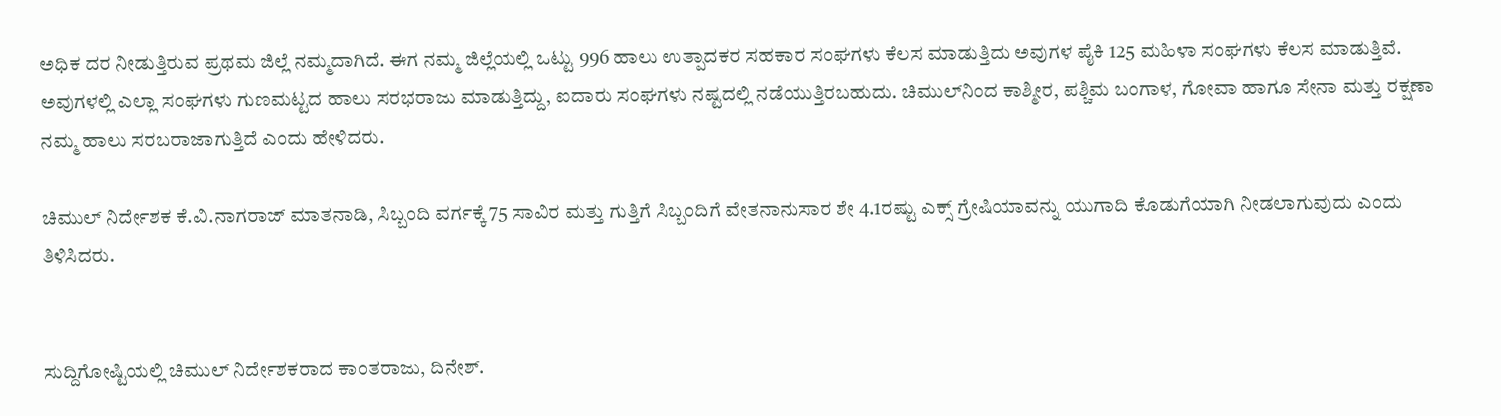ಅಧಿಕ ದರ ನೀಡುತ್ತಿರುವ ಪ್ರಥಮ ಜಿಲ್ಲೆ ನಮ್ಮದಾಗಿದೆ. ಈಗ ನಮ್ಮ ಜಿಲ್ಲೆಯಲ್ಲಿ ಒಟ್ಟು 996 ಹಾಲು ಉತ್ಪಾದಕರ ಸಹಕಾರ ಸಂಘಗಳು ಕೆಲಸ ಮಾಡುತ್ತಿದು ಅವುಗಳ ಪೈಕಿ 125 ಮಹಿಳಾ ಸಂಘಗಳು ಕೆಲಸ ಮಾಡುತ್ತಿವೆ. ಅವುಗಳಲ್ಲಿ ಎಲ್ಲಾ ಸಂಘಗಳು ಗುಣಮಟ್ಟದ ಹಾಲು ಸರಭರಾಜು ಮಾಡುತ್ತಿದ್ದು, ಐದಾರು ಸಂಘಗಳು ನಷ್ಟದಲ್ಲಿ ನಡೆಯುತ್ತಿರಬಹುದು. ಚಿಮುಲ್‌ನಿಂದ ಕಾಶ್ಮೀರ, ಪಶ್ಚಿಮ ಬಂಗಾಳ, ಗೋವಾ ಹಾಗೂ ಸೇನಾ ಮತ್ತು ರಕ್ಷಣಾ ನಮ್ಮ ಹಾಲು ಸರಬರಾಜಾಗುತ್ತಿದೆ ಎಂದು ಹೇಳಿದರು.

ಚಿಮುಲ್ ನಿರ್ದೇಶಕ ಕೆ.ವಿ.ನಾಗರಾಜ್ ಮಾತನಾಡಿ, ಸಿಬ್ಬಂದಿ ವರ್ಗಕ್ಕೆ 75 ಸಾವಿರ ಮತ್ತು ಗುತ್ತಿಗೆ ಸಿಬ್ಬಂದಿಗೆ ವೇತನಾನುಸಾರ ಶೇ 4.1ರಷ್ಟು ಎಕ್ಸ್ ಗ್ರೇಷಿಯಾವನ್ನು ಯುಗಾದಿ ಕೊಡುಗೆಯಾಗಿ ನೀಡಲಾಗುವುದು ಎಂದು ತಿಳಿಸಿದರು.


ಸುದ್ದಿಗೋಷ್ಟಿಯಲ್ಲಿ ಚಿಮುಲ್ ನಿರ್ದೇಶಕರಾದ ಕಾಂತರಾಜು, ದಿನೇಶ್.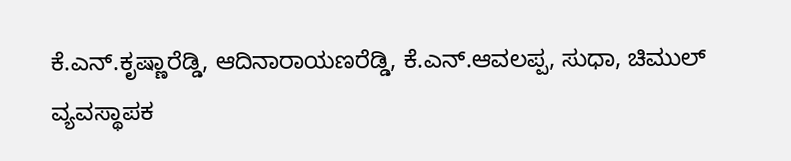ಕೆ.ಎನ್.ಕೃಷ್ಣಾರೆಡ್ಡಿ, ಆದಿನಾರಾಯಣರೆಡ್ಡಿ, ಕೆ.ಎನ್.ಆವಲಪ್ಪ, ಸುಧಾ, ಚಿಮುಲ್ ವ್ಯವಸ್ಥಾಪಕ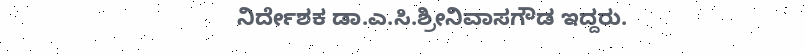ನಿರ್ದೇಶಕ ಡಾ.ಎ.ಸಿ.ಶ್ರೀನಿವಾಸಗೌಡ ಇದ್ದರು.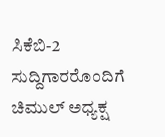ಸಿಕೆಬಿ-2 ಸುದ್ದಿಗಾರರೊಂದಿಗೆ ಚಿಮುಲ್ ಅಧ್ಯಕ್ಷ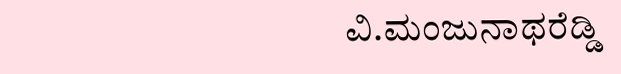ವಿ.ಮಂಜುನಾಥರೆಡ್ಡಿ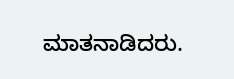ಮಾತನಾಡಿದರು.